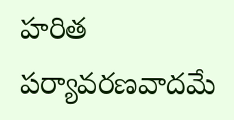హరిత పర్యావరణవాదమే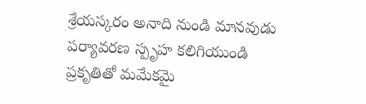శ్రేయస్కరం అనాది నుండి మానవుడు పర్యావరణ స్పృహ కలిగియుండి ప్రకృతితో మమేకమై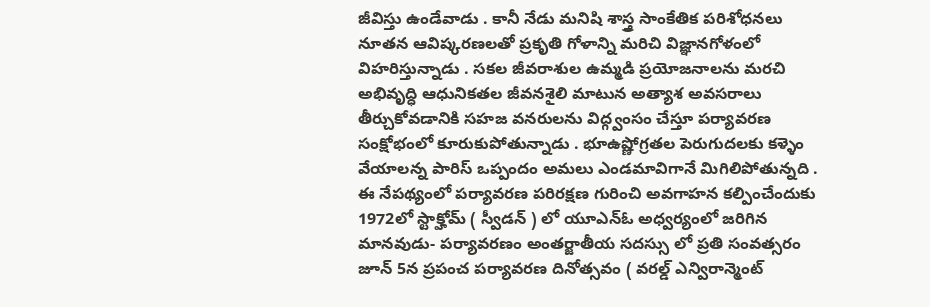జీవిస్తు ఉండేవాడు . కానీ నేడు మనిషి శాస్త్ర సాంకేతిక పరిశోధనలు నూతన ఆవిష్కరణలతో ప్రకృతి గోళాన్ని మరిచి విజ్ఞానగోళంలో విహరిస్తున్నాడు . సకల జీవరాశుల ఉమ్మడి ప్రయోజనాలను మరచి అభివృద్ధి ఆధునికతల జీవనశైలి మాటున అత్యాశ అవసరాలు తీర్చుకోవడానికి సహజ వనరులను విద్గ్వంసం చేస్తూ పర్యావరణ సంక్షోభంలో కూరుకుపోతున్నాడు . భూఉష్ణోగ్రతల పెరుగుదలకు కళ్ళెం వేయాలన్న పారిస్ ఒప్పందం అమలు ఎండమావిగానే మిగిలిపోతున్నది . ఈ నేపథ్యంలో పర్యావరణ పరిరక్షణ గురించి అవగాహన కల్పించేందుకు 1972లో స్టాక్హోమ్ ( స్వీడన్ ) లో యూఎన్ఓ అధ్వర్యంలో జరిగిన మానవుడు- పర్యావరణం అంతర్జాతీయ సదస్సు లో ప్రతి సంవత్సరం జూన్ 5న ప్రపంచ పర్యావరణ దినోత్సవం ( వరల్డ్ ఎన్విరాన్మెంట్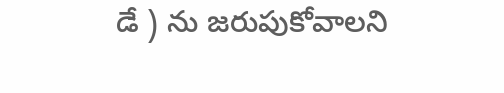డే ) ను జరుపుకోవాలని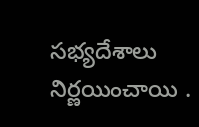సభ్యదేశాలు నిర్ణయించాయి .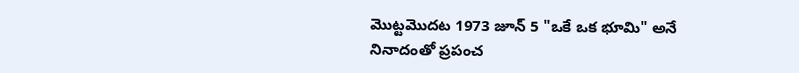మొట్టమొదట 1973 జూన్ 5 "ఒకే ఒక భూమి" అనే నినాదంతో ప్రపంచ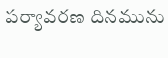పర్యావరణ దినమును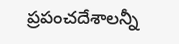ప్రపంచదేశాలన్నీ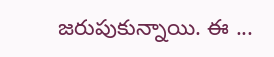జరుపుకున్నాయి. ఈ ...